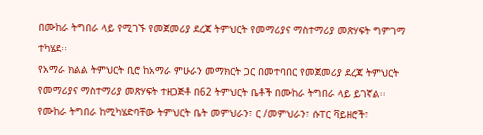በሙከራ ትግበራ ላይ የሚገኙ የመጀመሪያ ደረጃ ትምህርት የመማሪያና ማስተማሪያ መጽሃፍት ግምገማ ተካሄደ፡፡
የአማራ ክልል ትምህርት ቢሮ ከአማራ ምሁራን መማክርት ጋር በመተባበር የመጀመሪያ ደረጃ ትምህርት የመማሪያና ማስተማሪያ መጽሃፍት ተዘጋጅቶ በ62 ትምህርት ቤቶች በሙከራ ትግበራ ላይ ይገኛል፡፡
የሙከራ ትግበራ ከሚካሄድባቸው ትምህርት ቤት መምህራን፣ ር /መምህራን፣ ሱፐር ቫይዘሮች፣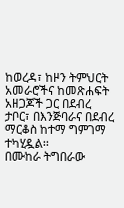ከወረዳ፣ ከዞን ትምህርት አመራሮችና ከመጽሐፍት አዘጋጆች ጋር በደብረ ታቦር፣ በእንጅባራና በደብረ ማርቆስ ከተማ ግምገማ ተካሂዷል፡፡
በሙከራ ትግበራው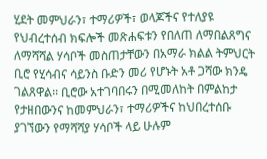ሂደት መምህራን፣ ተማሪዎች፣ ወላጆችና የተለያዩ የህብረተሰብ ክፍሎች መጽሐፍቱን የበለጠ ለማበልጸግና ለማሻሻል ሃሳቦች መስጠታቸውን በአማራ ክልል ትምህርት ቢሮ የሂሳብና ሳይንስ ቡድን መሪ የሆኑት አቶ ጋሻው ክንዴ ገልጸዋል፡፡ ቢሮው አተገባበሩን በሚመለከት በምልከታ የታዘበውንና ከመምህራን፣ ተማሪዎችና ከህበረተሰቡ ያገኘውን የማሻሻያ ሃሳቦች ላይ ሁሉም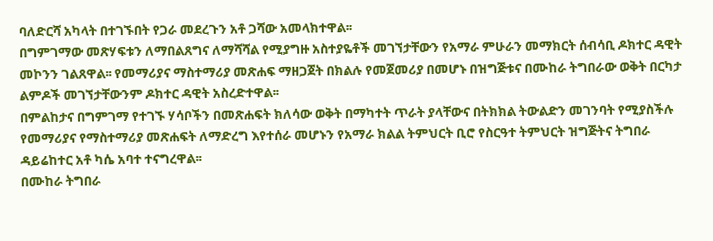ባለድርሻ አካላት በተገኙበት የጋራ መደረጉን አቶ ጋሻው አመላክተዋል፡፡
በግምገማው መጽሃፍቱን ለማበልጸግና ለማሻሻል የሚያግዙ አስተያዬቶች መገኘታቸውን የአማራ ምሁራን መማክርት ሰብሳቢ ዶክተር ዳዊት መኮንን ገልጸዋል፡፡ የመማሪያና ማስተማሪያ መጽሐፍ ማዘጋጀት በክልሉ የመጀመሪያ በመሆኑ በዝግጅቱና በሙከራ ትግበራው ወቅት በርካታ ልምዶች መገኘታቸውንም ዶክተር ዳዊት አስረድተዋል፡፡
በምልከታና በግምገማ የተገኙ ሃሳቦችን በመጽሐፍት ክለሳው ወቅት በማካተት ጥራት ያላቸውና በትክክል ትውልድን መገንባት የሚያስችሉ የመማሪያና የማስተማሪያ መጽሐፍት ለማድረግ እየተሰራ መሆኑን የአማራ ክልል ትምህርት ቢሮ የስርዓተ ትምህርት ዝግጅትና ትግበራ ዳይሬከተር አቶ ካሴ አባተ ተናግረዋል፡፡
በሙከራ ትግበራ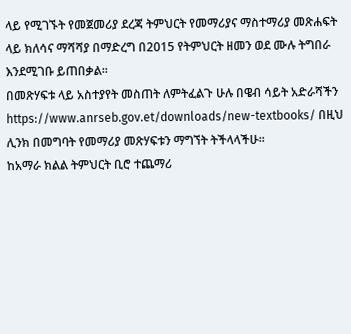ላይ የሚገኙት የመጀመሪያ ደረጃ ትምህርት የመማሪያና ማስተማሪያ መጽሐፍት ላይ ክለሳና ማሻሻያ በማድረግ በ2015 የትምህርት ዘመን ወደ ሙሉ ትግበራ እንደሚገቡ ይጠበቃል፡፡
በመጽሃፍቱ ላይ አስተያየት መስጠት ለምትፈልጉ ሁሉ በዌብ ሳይት አድራሻችን https://www.anrseb.gov.et/downloads/new-textbooks/ በዚህ ሊንክ በመግባት የመማሪያ መጽሃፍቱን ማግኘት ትችላላችሁ፡፡
ከአማራ ክልል ትምህርት ቢሮ ተጨማሪ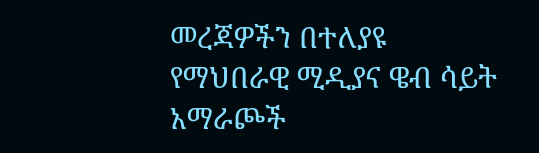መረጃዎችን በተለያዩ የማህበራዊ ሚዲያና ዌብ ሳይት አማራጮች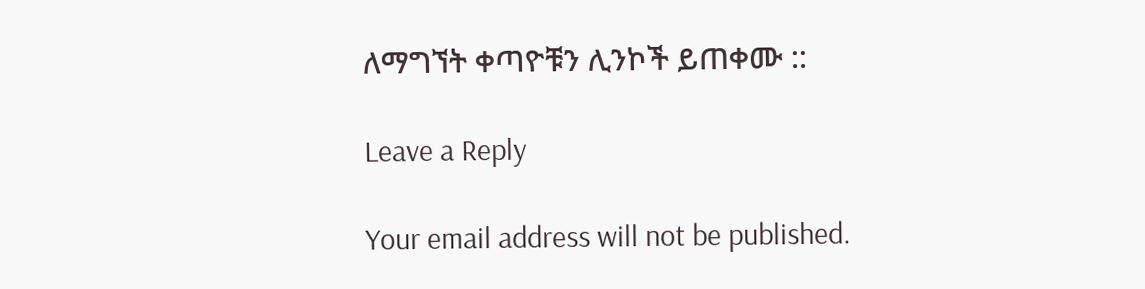ለማግኘት ቀጣዮቹን ሊንኮች ይጠቀሙ ::

Leave a Reply

Your email address will not be published.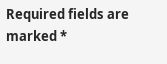Required fields are marked *